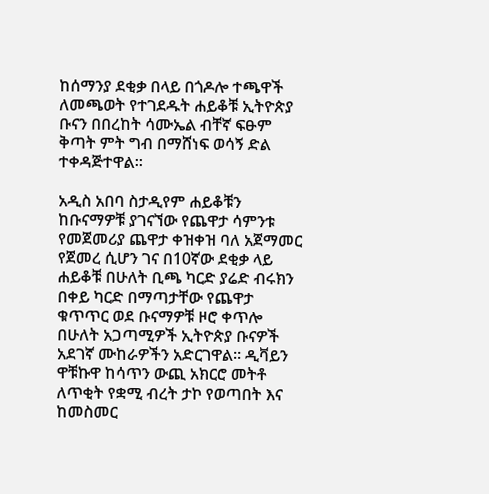ከሰማንያ ደቂቃ በላይ በጎዶሎ ተጫዋች ለመጫወት የተገደዱት ሐይቆቹ ኢትዮጵያ ቡናን በበረከት ሳሙኤል ብቸኛ ፍፁም ቅጣት ምት ግብ በማሸነፍ ወሳኝ ድል ተቀዳጅተዋል።

አዲስ አበባ ስታዲየም ሐይቆቹን ከቡናማዎቹ ያገናኘው የጨዋታ ሳምንቱ የመጀመሪያ ጨዋታ ቀዝቀዝ ባለ አጀማመር የጀመረ ሲሆን ገና በ10ኛው ደቂቃ ላይ ሐይቆቹ በሁለት ቢጫ ካርድ ያሬድ ብሩክን በቀይ ካርድ በማጣታቸው የጨዋታ ቁጥጥር ወደ ቡናማዎቹ ዞሮ ቀጥሎ በሁለት አጋጣሚዎች ኢትዮጵያ ቡናዎች አደገኛ ሙከራዎችን አድርገዋል። ዲቫይን ዋቹኩዋ ከሳጥን ውጪ አክርሮ መትቶ ለጥቂት የቋሚ ብረት ታኮ የወጣበት እና ከመስመር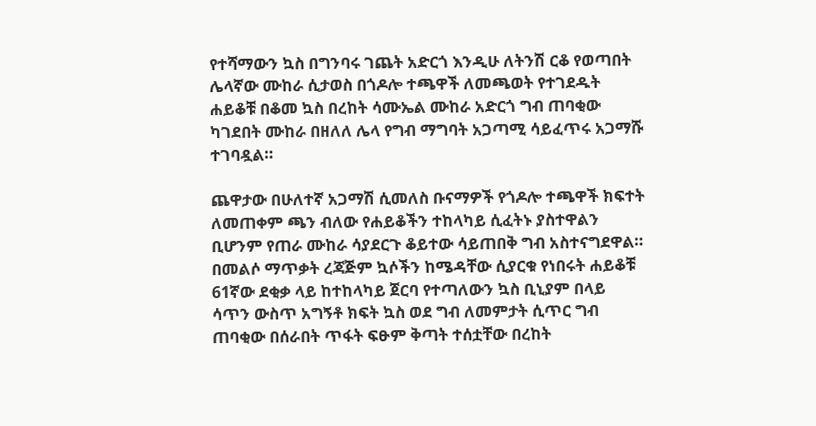የተሻማውን ኳስ በግንባሩ ገጨት አድርጎ እንዲሁ ለትንሽ ርቆ የወጣበት ሌላኛው ሙከራ ሲታወስ በጎዶሎ ተጫዋች ለመጫወት የተገደዱት ሐይቆቹ በቆመ ኳስ በረከት ሳሙኤል ሙከራ አድርጎ ግብ ጠባቂው ካገደበት ሙከራ በዘለለ ሌላ የግብ ማግባት አጋጣሚ ሳይፈጥሩ አጋማሹ ተገባዷል።

ጨዋታው በሁለተኛ አጋማሽ ሲመለስ ቡናማዎች የጎዶሎ ተጫዋች ክፍተት ለመጠቀም ጫን ብለው የሐይቆችን ተከላካይ ሲፈትኑ ያስተዋልን ቢሆንም የጠራ ሙከራ ሳያደርጉ ቆይተው ሳይጠበቅ ግብ አስተናግደዋል። በመልሶ ማጥቃት ረጃጅም ኳሶችን ከሜዳቸው ሲያርቁ የነበሩት ሐይቆቹ 61ኛው ደቂቃ ላይ ከተከላካይ ጀርባ የተጣለውን ኳስ ቢኒያም በላይ ሳጥን ውስጥ አግኝቶ ክፍት ኳስ ወደ ግብ ለመምታት ሲጥር ግብ ጠባቂው በሰራበት ጥፋት ፍፁም ቅጣት ተሰቷቸው በረከት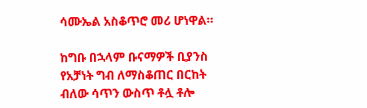ሳሙኤል አስቆጥሮ መሪ ሆነዋል።

ከግቡ በኋላም ቡናማዎች ቢያንስ የአቻነት ግብ ለማስቆጠር በርከት ብለው ሳጥን ውስጥ ቶሏ ቶሎ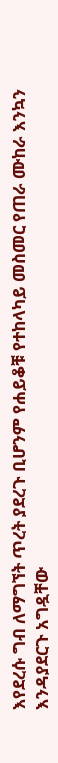እየደረሱ ግብ ለማግኘት ጥረት ያደረጉ ቢሆንም የሐይቆቹ የተከላካይ መስመር የጠራ ሙከራ እንኳን እንዳያደርጉ አግዷቸው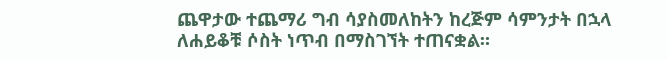ጨዋታው ተጨማሪ ግብ ሳያስመለከትን ከረጅም ሳምንታት በኋላ ለሐይቆቹ ሶስት ነጥብ በማስገኘት ተጠናቋል።